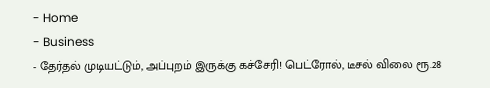- Home
- Business
- தேர்தல் முடியட்டும், அப்புறம் இருக்கு கச்சேரி! பெட்ரோல், டீசல் விலை ரூ.28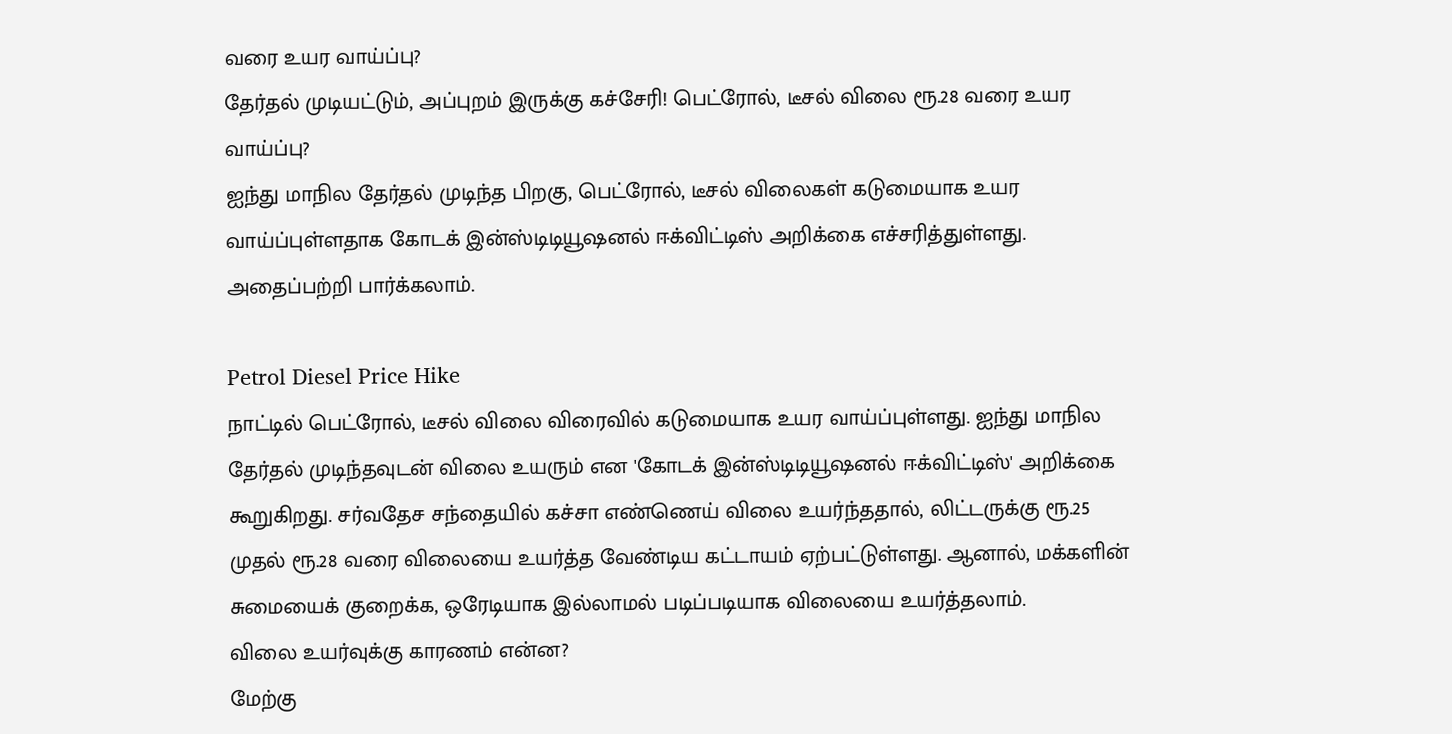வரை உயர வாய்ப்பு?
தேர்தல் முடியட்டும், அப்புறம் இருக்கு கச்சேரி! பெட்ரோல், டீசல் விலை ரூ.28 வரை உயர வாய்ப்பு?
ஐந்து மாநில தேர்தல் முடிந்த பிறகு, பெட்ரோல், டீசல் விலைகள் கடுமையாக உயர வாய்ப்புள்ளதாக கோடக் இன்ஸ்டிடியூஷனல் ஈக்விட்டிஸ் அறிக்கை எச்சரித்துள்ளது. அதைப்பற்றி பார்க்கலாம்.

Petrol Diesel Price Hike
நாட்டில் பெட்ரோல், டீசல் விலை விரைவில் கடுமையாக உயர வாய்ப்புள்ளது. ஐந்து மாநில தேர்தல் முடிந்தவுடன் விலை உயரும் என 'கோடக் இன்ஸ்டிடியூஷனல் ஈக்விட்டிஸ்' அறிக்கை கூறுகிறது. சர்வதேச சந்தையில் கச்சா எண்ணெய் விலை உயர்ந்ததால், லிட்டருக்கு ரூ.25 முதல் ரூ.28 வரை விலையை உயர்த்த வேண்டிய கட்டாயம் ஏற்பட்டுள்ளது. ஆனால், மக்களின் சுமையைக் குறைக்க, ஒரேடியாக இல்லாமல் படிப்படியாக விலையை உயர்த்தலாம்.
விலை உயர்வுக்கு காரணம் என்ன?
மேற்கு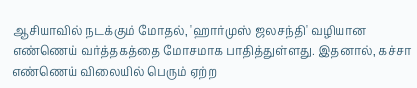ஆசியாவில் நடக்கும் மோதல், 'ஹார்முஸ் ஜலசந்தி' வழியான எண்ணெய் வர்த்தகத்தை மோசமாக பாதித்துள்ளது. இதனால், கச்சா எண்ணெய் விலையில் பெரும் ஏற்ற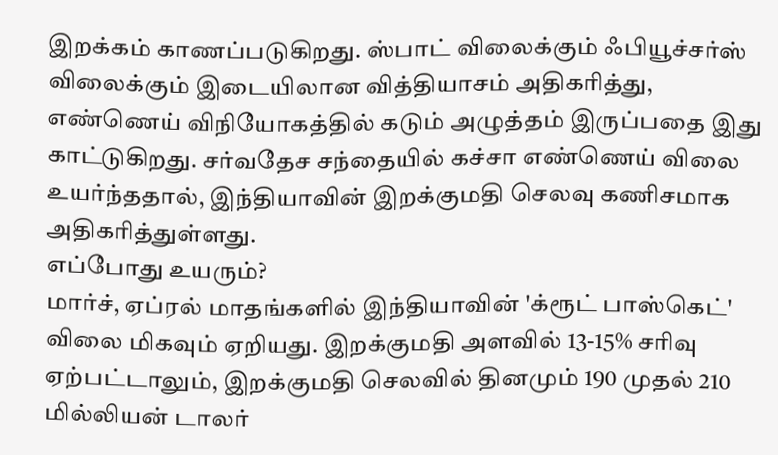இறக்கம் காணப்படுகிறது. ஸ்பாட் விலைக்கும் ஃபியூச்சர்ஸ் விலைக்கும் இடையிலான வித்தியாசம் அதிகரித்து, எண்ணெய் விநியோகத்தில் கடும் அழுத்தம் இருப்பதை இது காட்டுகிறது. சர்வதேச சந்தையில் கச்சா எண்ணெய் விலை உயர்ந்ததால், இந்தியாவின் இறக்குமதி செலவு கணிசமாக அதிகரித்துள்ளது.
எப்போது உயரும்?
மார்ச், ஏப்ரல் மாதங்களில் இந்தியாவின் 'க்ரூட் பாஸ்கெட்' விலை மிகவும் ஏறியது. இறக்குமதி அளவில் 13-15% சரிவு ஏற்பட்டாலும், இறக்குமதி செலவில் தினமும் 190 முதல் 210 மில்லியன் டாலர்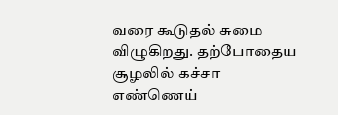வரை கூடுதல் சுமை விழுகிறது. தற்போதைய சூழலில் கச்சா எண்ணெய்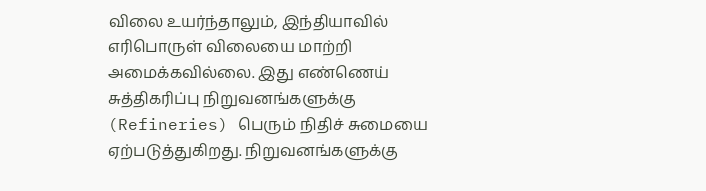விலை உயர்ந்தாலும், இந்தியாவில் எரிபொருள் விலையை மாற்றி அமைக்கவில்லை. இது எண்ணெய் சுத்திகரிப்பு நிறுவனங்களுக்கு (Refineries) பெரும் நிதிச் சுமையை ஏற்படுத்துகிறது. நிறுவனங்களுக்கு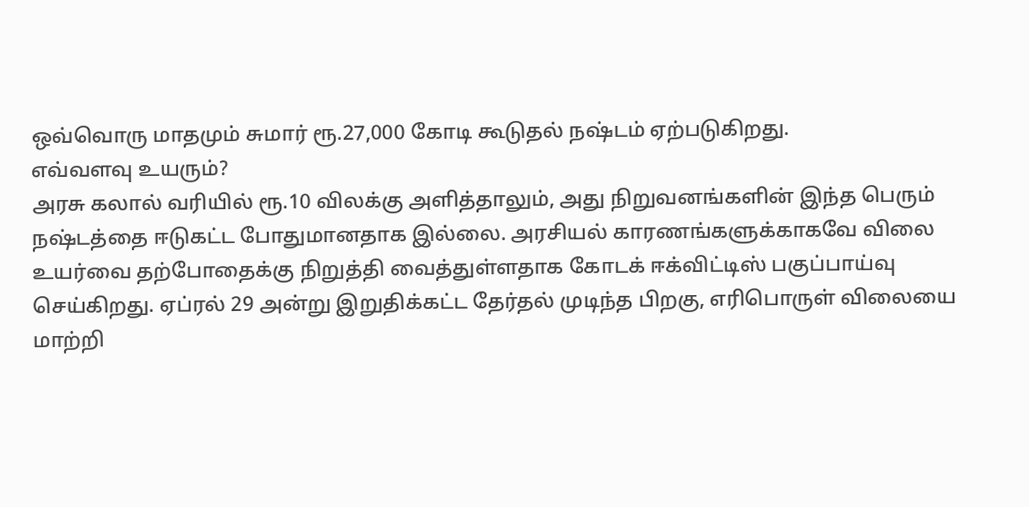ஒவ்வொரு மாதமும் சுமார் ரூ.27,000 கோடி கூடுதல் நஷ்டம் ஏற்படுகிறது.
எவ்வளவு உயரும்?
அரசு கலால் வரியில் ரூ.10 விலக்கு அளித்தாலும், அது நிறுவனங்களின் இந்த பெரும் நஷ்டத்தை ஈடுகட்ட போதுமானதாக இல்லை. அரசியல் காரணங்களுக்காகவே விலை உயர்வை தற்போதைக்கு நிறுத்தி வைத்துள்ளதாக கோடக் ஈக்விட்டிஸ் பகுப்பாய்வு செய்கிறது. ஏப்ரல் 29 அன்று இறுதிக்கட்ட தேர்தல் முடிந்த பிறகு, எரிபொருள் விலையை மாற்றி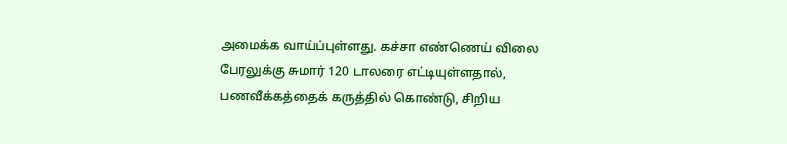அமைக்க வாய்ப்புள்ளது. கச்சா எண்ணெய் விலை பேரலுக்கு சுமார் 120 டாலரை எட்டியுள்ளதால், பணவீக்கத்தைக் கருத்தில் கொண்டு, சிறிய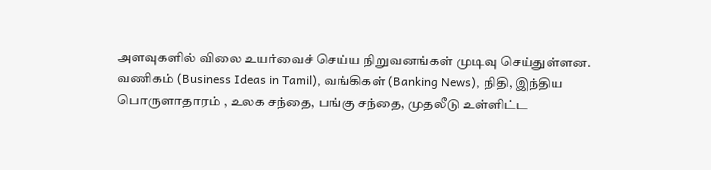அளவுகளில் விலை உயர்வைச் செய்ய நிறுவனங்கள் முடிவு செய்துள்ளன.
வணிகம் (Business Ideas in Tamil), வங்கிகள் (Banking News), நிதி, இந்திய பொருளாதாரம் , உலக சந்தை, பங்கு சந்தை, முதலீடு உள்ளிட்ட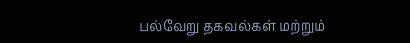பல்வேறு தகவல்கள் மற்றும்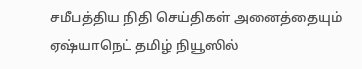சமீபத்திய நிதி செய்திகள் அனைத்தையும் ஏஷ்யாநெட் தமிழ் நியூஸில்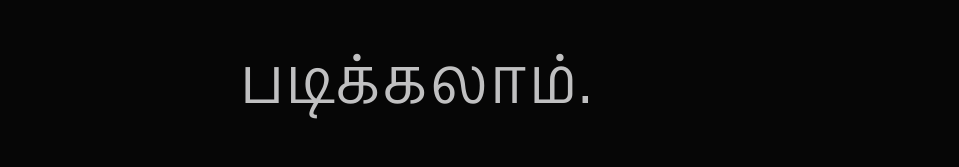படிக்கலாம்.